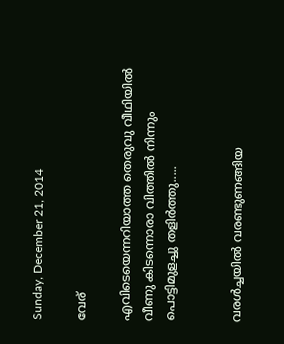Sunday, December 21, 2014

വേര്

എവിടെയെന്നറിയാത്ത തെരുവു വീഥിയില്‍
വീണു കിടന്നൊരാ വിത്തില്‍ നിന്നും
പൊട്ടിമുളച്ചു തളിര്‍ത്തു.....


വരള്‍ച്ചയില്‍ വരണ്ടുണങ്ങിയ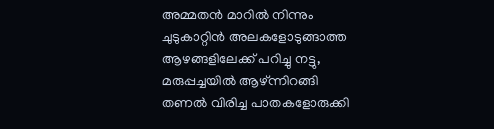അമ്മതന്‍ മാറില്‍ നിന്നും
ചുടുകാറ്റിന്‍ അലകളോടുങ്ങാത്ത
ആഴങ്ങളിലേക്ക് പറിച്ചു നട്ടു,
മരുപ്പച്ചയില്‍ ആഴ്ന്നിറങ്ങി
തണല്‍ വിരിച്ച പാതകളോരുക്കി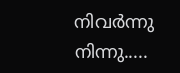നിവര്‍ന്നു നിന്നു.....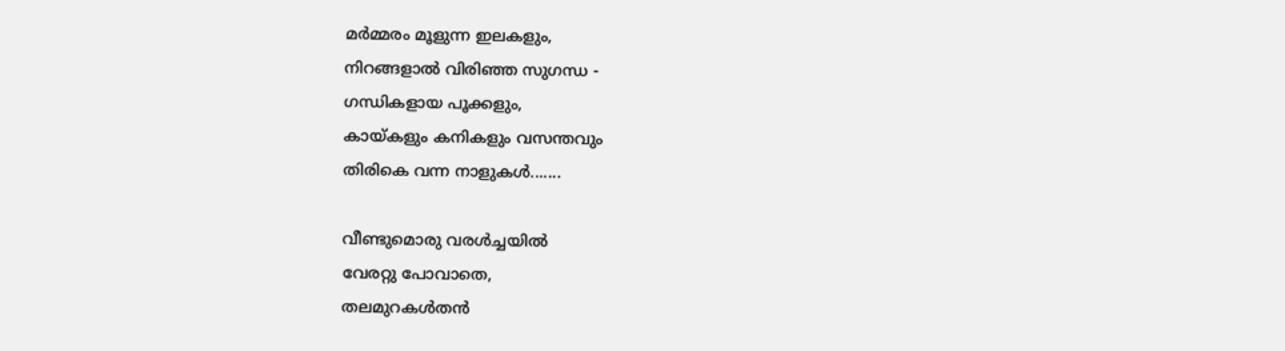മര്‍മ്മരം മൂളുന്ന ഇലകളും,
നിറങ്ങളാല്‍ വിരിഞ്ഞ സുഗന്ധ -
ഗന്ധികളായ പൂക്കളും,
കായ്കളും കനികളും വസന്തവും
തിരികെ വന്ന നാളുകള്‍.......

വീണ്ടുമൊരു വരള്‍ച്ചയില്‍
വേരറ്റു പോവാതെ,
തലമുറകള്‍തന്‍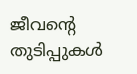ജീവന്‍റെ തുടിപ്പുകള്‍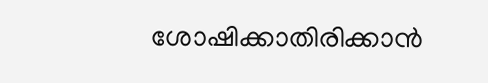ശോഷിക്കാതിരിക്കാന്‍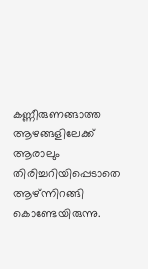കണ്ണീരുണങ്ങാത്ത ആഴങ്ങളിലേക്ക്
ആരാലും തിരിച്ചറിയിപ്പെടാതെ
ആഴ്ന്നിറങ്ങി കൊണ്ടേയിരുന്നു.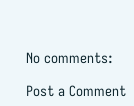No comments:

Post a Comment